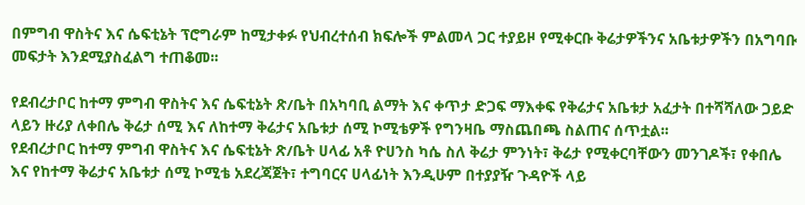በምግብ ዋስትና እና ሴፍቲኔት ፕሮግራም ከሚታቀፉ የህብረተሰብ ክፍሎች ምልመላ ጋር ተያይዞ የሚቀርቡ ቅሬታዎችንና አቤቱታዎችን በአግባቡ መፍታት እንደሚያስፈልግ ተጠቆመ፡፡

የደብረታቦር ከተማ ምግብ ዋስትና እና ሴፍቲኔት ጽ/ቤት በአካባቢ ልማት እና ቀጥታ ድጋፍ ማእቀፍ የቅሬታና አቤቱታ አፈታት በተሻሻለው ጋይድ ላይን ዙሪያ ለቀበሌ ቅሬታ ሰሚ እና ለከተማ ቅሬታና አቤቱታ ሰሚ ኮሚቴዎች የግንዛቤ ማስጨበጫ ስልጠና ሰጥቷል፡፡
የደብረታቦር ከተማ ምግብ ዋስትና እና ሴፍቲኔት ጽ/ቤት ሀላፊ አቶ ዮሀንስ ካሴ ስለ ቅሬታ ምንነት፣ ቅሬታ የሚቀርባቸውን መንገዶች፣ የቀበሌ እና የከተማ ቅሬታና አቤቱታ ሰሚ ኮሚቴ አደረጃጀት፣ ተግባርና ሀላፊነት እንዲሁም በተያያዥ ጉዳዮች ላይ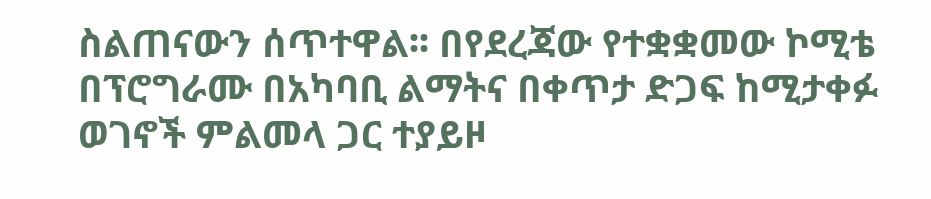ስልጠናውን ሰጥተዋል፡፡ በየደረጃው የተቋቋመው ኮሚቴ በፕሮግራሙ በአካባቢ ልማትና በቀጥታ ድጋፍ ከሚታቀፉ ወገኖች ምልመላ ጋር ተያይዞ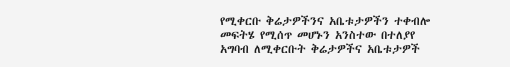የሚቀርቡ ቅሬታዎችንና አቤቱታዎችን ተቀብሎ መፍትሄ የሚሰጥ መሆኑን አንስተው በተለያየ አግባብ ለሚቀርቡት ቅሬታዎችና አቤቱታዎች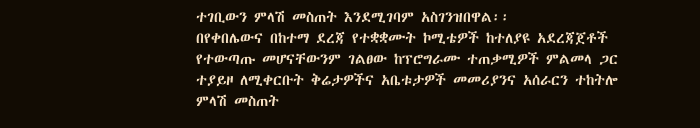ተገቢውን ምላሽ መስጠት እንደሚገባም አስገንዝበዋል፡፡
በየቀበሌውና በከተማ ደረጃ የተቋቋሙት ኮሚቴዎች ከተለያዩ አደረጃጀቶች የተውጣጡ መሆናቸውንም ገልፀው ከፕሮግራሙ ተጠቃሚዎች ምልመላ ጋር ተያይዞ ለሚቀርቡት ቅሬታዎችና አቤቱታዎች መመሪያንና አሰራርን ተከትሎ ምላሽ መስጠት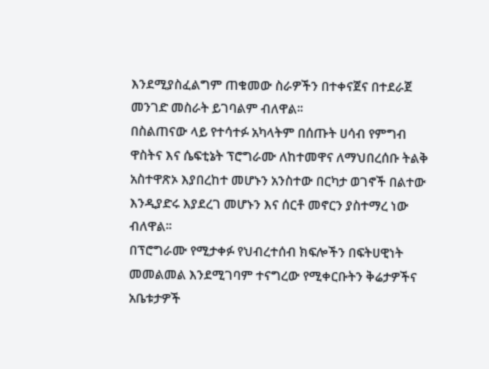እንደሚያስፈልግም ጠቁመው ስራዎችን በተቀናጀና በተደራጀ መንገድ መስራት ይገባልም ብለዋል፡፡
በስልጠናው ላይ የተሳተፉ አካላትም በሰጡት ሀሳብ የምግብ ዋስትና እና ሴፍቲኔት ፕሮግራሙ ለከተመዋና ለማህበረሰቡ ትልቅ አስተዋጽኦ እያበረከተ መሆኑን አንስተው በርካታ ወገኖች በልተው እንዲያድሩ እያደረገ መሆኑን እና ሰርቶ መኖርን ያስተማረ ነው ብለዋል፡፡
በፕሮግራሙ የሚታቀፉ የህብረተሰብ ክፍሎችን በፍትሀዊነት መመልመል እንደሚገባም ተናግረው የሚቀርቡትን ቅሬታዎችና አቤቱታዎች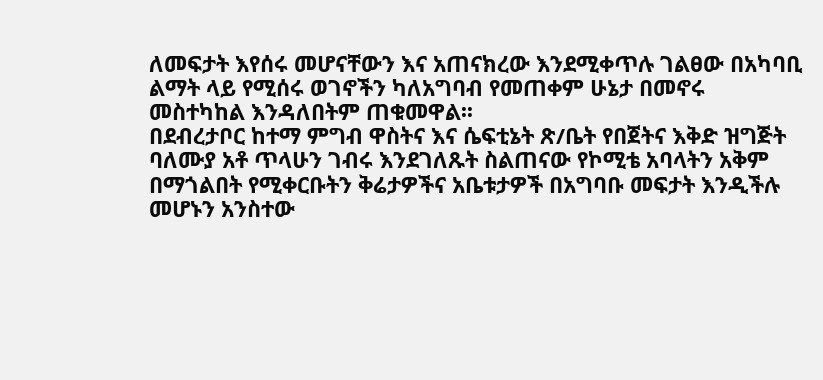ለመፍታት እየሰሩ መሆናቸውን እና አጠናክረው እንደሚቀጥሉ ገልፀው በአካባቢ ልማት ላይ የሚሰሩ ወገኖችን ካለአግባብ የመጠቀም ሁኔታ በመኖሩ መስተካከል እንዳለበትም ጠቁመዋል፡፡
በደብረታቦር ከተማ ምግብ ዋስትና እና ሴፍቲኔት ጽ/ቤት የበጀትና እቅድ ዝግጅት ባለሙያ አቶ ጥላሁን ገብሩ እንደገለጹት ስልጠናው የኮሚቴ አባላትን አቅም በማጎልበት የሚቀርቡትን ቅሬታዎችና አቤቱታዎች በአግባቡ መፍታት እንዲችሉ መሆኑን አንስተው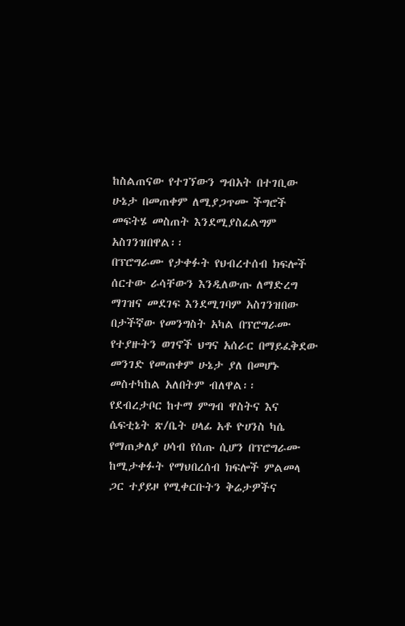ከስልጠናው የተገኘውን ግብአት በተገቢው ሁኔታ በመጠቀም ለሚያጋጥሙ ችግሮች መፍትሄ መስጠት እንደሚያስፈልግም አስገንዝበዋል፡፡
በፕሮግራሙ የታቀፉት የህብረተሰብ ክፍሎች ሰርተው ራሳቸውን እንዲለውጡ ለማድረግ ማገዝና መደገፍ እንደሚገባም አስገንዝበው በታችኛው የመንግስት አካል በፕሮግራሙ የተያዙትን ወገኖች ህግና አሰራር በማይፈቅደው መንገድ የመጠቀም ሁኔታ ያለ በመሆኑ መስተካከል አለበትም ብለዋል፡፡
የደብረታቦር ከተማ ምግብ ዋስትና እና ሴፍቲኔት ጽ/ቤት ሀላፊ አቶ ዮሀንስ ካሴ የማጠቃለያ ሀሳብ የሰጡ ሲሆን በፕሮግራሙ ከሚታቀፉት የማህበረሰብ ክፍሎች ምልመላ ጋር ተያይዞ የሚቀርቡትን ቅሬታዎችና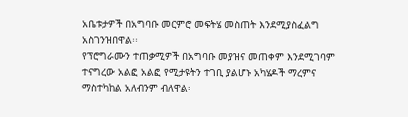አቤቱታዎች በአግባቡ መርምሮ መፍትሄ መስጠት እንደሚያስፈልግ አስገንዝበዋል፡፡
የፕሮግራሙን ተጠቃሚዎች በአግባቡ መያዝና መጠቀም እንደሚገባም ተናግረው አልፎ አልፎ የሚታዩትን ተገቢ ያልሆኑ አካሄዶች ማረምና ማስተካከል አለብንም ብለዋል፡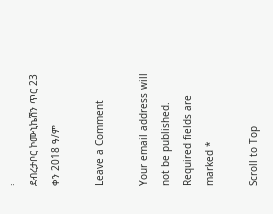፡
ደብረታቦር ኮሙኒኬሽን ጥር 23 ቀን 2018 ዓ/ም

Leave a Comment

Your email address will not be published. Required fields are marked *

Scroll to Top